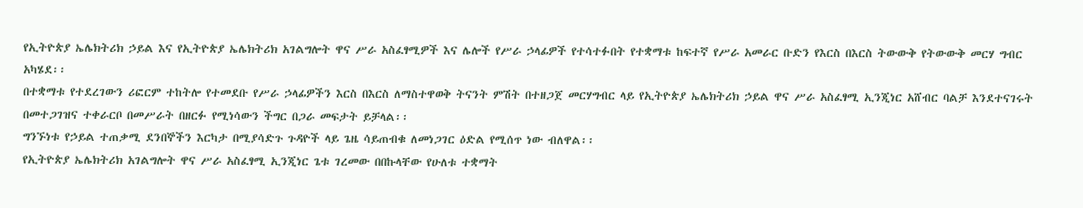የኢትዮጵያ ኤሌክትሪክ ኃይል እና የኢትዮጵያ ኤሌክትሪክ አገልግሎት ዋና ሥራ አስፈፃሚዎች እና ሌሎች የሥራ ኃላፊዎች የተሳተፉበት የተቋማቱ ከፍተኛ የሥራ አመራር ቡድን የእርስ በእርስ ትውውቅ የትውውቅ መርሃ ግብር አካሄደ፡፡
በተቋማቱ የተደረገውን ሪፎርም ተከትሎ የተመደቡ የሥራ ኃላፊዎችን እርስ በእርስ ለማስተዋወቅ ትናንት ምሽት በተዘጋጀ መርሃግብር ላይ የኢትዮጵያ ኤሌክትሪክ ኃይል ዋና ሥራ አስፈፃሚ ኢንጂነር አሸብር ባልቻ እንደተናገሩት በመተጋገዝና ተቀራርቦ በመሥራት በዘርፉ የሚነሳውን ችግር በጋራ መፍታት ይቻላል፡፡
ግንኙነቱ የኃይል ተጠቃሚ ደንበኞችን እርካታ በሚያሳድጉ ጉዳዮች ላይ ጌዜ ሳይጠብቁ ለመነጋገር ዕድል የሚሰጥ ነው ብለዋል፡፡
የኢትዮጵያ ኤሌክትሪክ አገልግሎት ዋና ሥራ አስፈፃሚ ኢንጂነር ጌቱ ገረመው በበኩላቸው የሁለቱ ተቋማት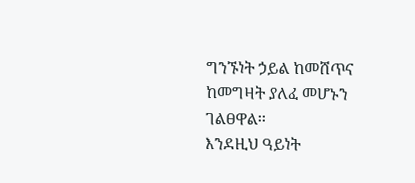ግንኙነት ኃይል ከመሸጥና ከመግዛት ያለፈ መሆኑን ገልፀዋል፡፡
እንደዚህ ዓይነት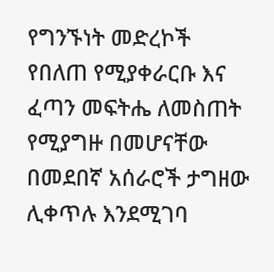የግንኙነት መድረኮች የበለጠ የሚያቀራርቡ እና ፈጣን መፍትሔ ለመስጠት የሚያግዙ በመሆናቸው በመደበኛ አሰራሮች ታግዘው ሊቀጥሉ እንደሚገባ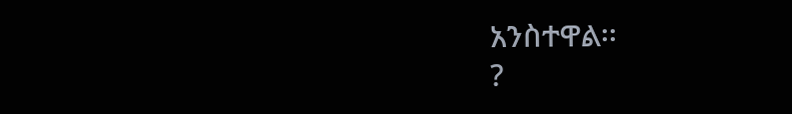አንስተዋል፡፡
?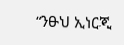“ንፁህ ኢነርጂ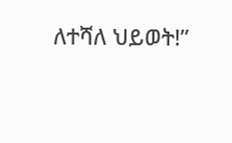ለተሻለ ህይወት!”